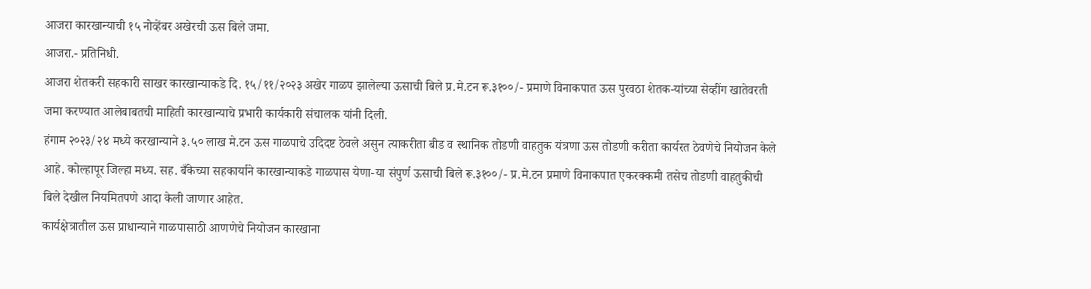आजरा कारखान्याची १५ नोव्हेंबर अखेरची ऊस बिले जमा.
आजरा.- प्रतिनिधी.
आजरा शेतकरी सहकारी साखर कारखान्याकडे दि. १५/११/२०२३ अखेर गाळप झालेल्या ऊसाची बिले प्र.मे.टन रू.३१००/- प्रमाणे विनाकपात ऊस पुरवठा शेतक-यांच्या सेव्हींग खातेवरती जमा करण्यात आलेबाबतची माहिती कारखान्याचे प्रभारी कार्यकारी संचालक यांनी दिली.
हंगाम २०२३/२४ मध्ये करखान्याने ३.५० लाख मे.टन ऊस गाळपाचे उदिदष्ट ठेवले असुन त्याकरीता बीड व स्थानिक तोडणी वाहतुक यंत्रणा ऊस तोडणी करीता कार्यरत ठेवणेचे नियोजन केले आहे. कोल्हापूर जिल्हा मध्य. सह. बँकेच्या सहकार्याने कारखान्याकडे गाळपास येणा-या संपुर्ण ऊसाची बिले रू.३१००/- प्र.मे.टन प्रमाणे विनाकपात एकरक्कमी तसेच तोडणी वाहतुकीची बिले देखील नियमितपणे आदा केली जाणार आहेत.
कार्यक्षेत्रातील ऊस प्राधान्याने गाळपासाठी आणणेचे नियोजन कारखाना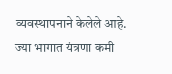व्यवस्थापनाने केलेले आहे. ज्या भागात यंत्रणा कमी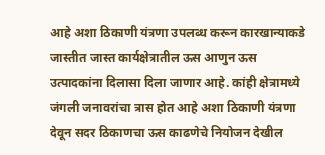आहे अशा ठिकाणी यंत्रणा उपलब्ध करून कारखान्याकडे जास्तीत जास्त कार्यक्षेत्रातील ऊस आणुन ऊस उत्पादकांना दिलासा दिला जाणार आहे. कांही क्षेत्रामध्ये जंगली जनावरांचा त्रास होत आहे अशा ठिकाणी यंत्रणा देवून सदर ठिकाणचा ऊस काढणेचे नियोजन देखील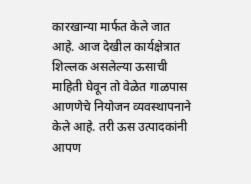कारखान्या मार्फत केले जात आहे. आज देखील कार्यक्षेत्रात शिल्लक असलेल्या ऊसाची माहिती घेवून तो वेळेत गाळपास आणणेचे नियोजन व्यवस्थापनाने केले आहे. तरी ऊस उत्पादकांनी आपण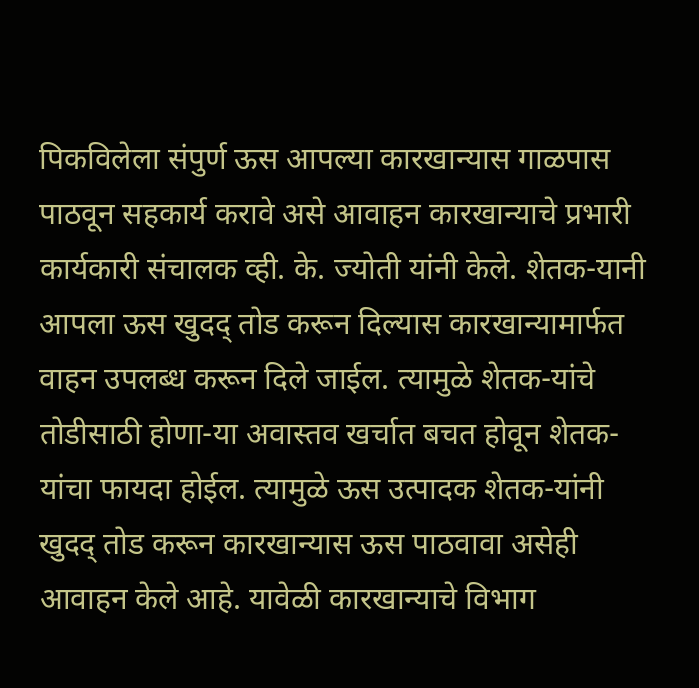पिकविलेला संपुर्ण ऊस आपल्या कारखान्यास गाळपास पाठवून सहकार्य करावे असे आवाहन कारखान्याचे प्रभारी कार्यकारी संचालक व्ही. के. ज्योती यांनी केले. शेतक-यानी आपला ऊस खुदद् तोड करून दिल्यास कारखान्यामार्फत वाहन उपलब्ध करून दिले जाईल. त्यामुळे शेतक-यांचे तोडीसाठी होणा-या अवास्तव खर्चात बचत होवून शेतक-यांचा फायदा होईल. त्यामुळे ऊस उत्पादक शेतक-यांनी खुदद् तोड करून कारखान्यास ऊस पाठवावा असेही आवाहन केले आहे. यावेळी कारखान्याचे विभाग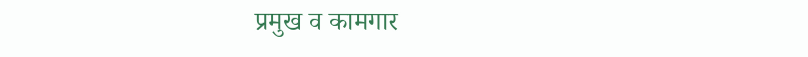प्रमुख व कामगार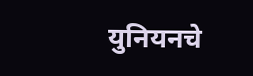युनियनचे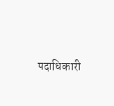पदाधिकारी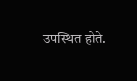उपस्थित होते.